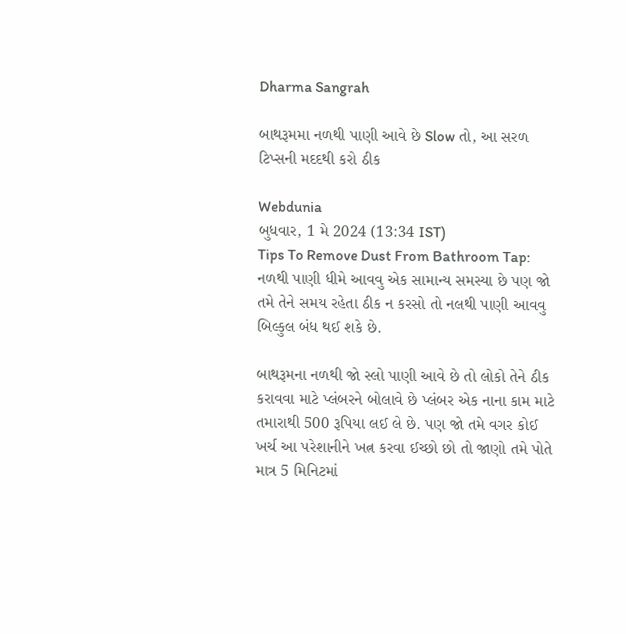Dharma Sangrah

બાથરૂમમા નળથી પાણી આવે છે Slow તો, આ સરળ ટિપ્સની મદદથી કરો ઠીક

Webdunia
બુધવાર, 1 મે 2024 (13:34 IST)
Tips To Remove Dust From Bathroom Tap: નળથી પાણી ધીમે આવવુ એક સામાન્ય સમસ્યા છે પણ જો તમે તેને સમય રહેતા ઠીક ન કરસો તો નલથી પાણી આવવુ બિલ્કુલ બંધ થઈ શકે છે.

બાથરૂમના નળથી જો સ્લો પાણી આવે છે તો લોકો તેને ઠીક કરાવવા માટે પ્લંબરને બોલાવે છે પ્લંબર એક નાના કામ માટે તમારાથી 500 રૂપિયા લઈ લે છે. પણ જો તમે વગર કોઈ ખર્ચ આ પરેશાનીને ખત્ન કરવા ઈચ્છો છો તો જાણો તમે પોતે માત્ર 5 મિનિટમાં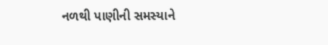નળથી પાણીની સમસ્યાને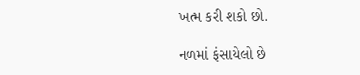ખત્મ કરી શકો છો.

નળમાં ફંસાયેલો છે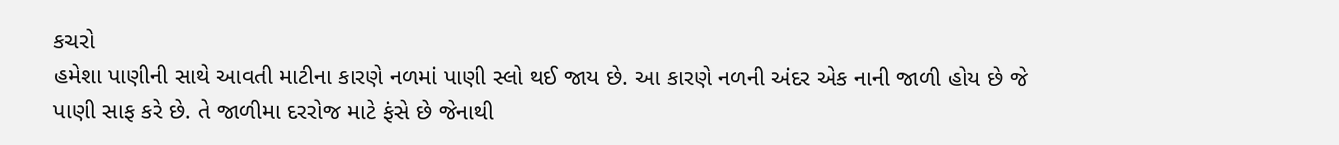કચરો
હમેશા પાણીની સાથે આવતી માટીના કારણે નળમાં પાણી સ્લો થઈ જાય છે. આ કારણે નળની અંદર એક નાની જાળી હોય છે જે પાણી સાફ કરે છે. તે જાળીમા દરરોજ માટે ફંસે છે જેનાથી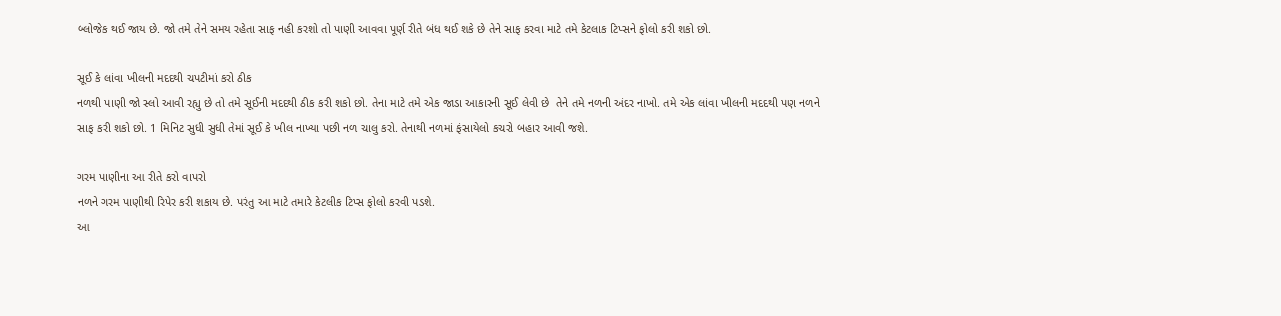બ્લોજેક થઈ જાય છે. જો તમે તેને સમય રહેતા સાફ નહી કરશો તો પાણી આવવા પૂર્ણ રીતે બંધ થઈ શકે છે તેને સાફ કરવા માટે તમે કેટલાક ટિપ્સને ફોલો કરી શકો છો.

સૂઈ કે લાંવા ખીલની મદદથી ચપટીમાં કરો ઠીક
નળથી પાણી જો સ્લો આવી રહ્યુ છે તો તમે સૂઈની મદદથી ઠીક કરી શકો છો. તેના માટે તમે એક જાડા આકારની સૂઈ લેવી છે  તેને તમે નળની અંદર નાખો. તમે એક લાંવા ખીલની મદદથી પણ નળને સાફ કરી શકો છો. 1 મિનિટ સુધી સુધી તેમાં સૂઈ કે ખીલ નાખ્યા પછી નળ ચાલુ કરો. તેનાથી નળમાં ફંસાયેલો કચરો બહાર આવી જશે.

ગરમ પાણીના આ રીતે કરો વાપરો
નળને ગરમ પાણીથી રિપેર કરી શકાય છે. પરંતુ આ માટે તમારે કેટલીક ટિપ્સ ફોલો કરવી પડશે.
આ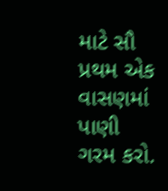માટે સૌ પ્રથમ એક વાસણમાં પાણી ગરમ કરો.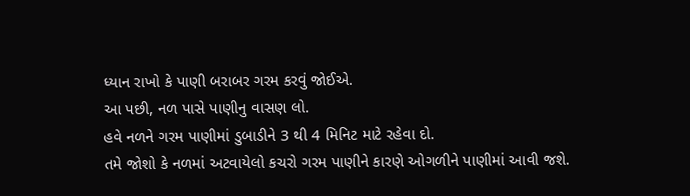ધ્યાન રાખો કે પાણી બરાબર ગરમ કરવું જોઈએ.
આ પછી, નળ પાસે પાણીનુ વાસણ લો.
હવે નળને ગરમ પાણીમાં ડુબાડીને 3 થી 4 મિનિટ માટે રહેવા દો.
તમે જોશો કે નળમાં અટવાયેલો કચરો ગરમ પાણીને કારણે ઓગળીને પાણીમાં આવી જશે.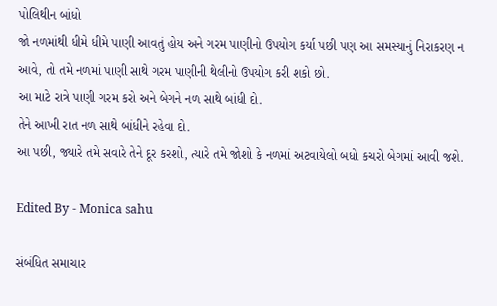પોલિથીન બાંધો
જો નળમાંથી ધીમે ધીમે પાણી આવતું હોય અને ગરમ પાણીનો ઉપયોગ કર્યા પછી પણ આ સમસ્યાનું નિરાકરણ ન આવે, તો તમે નળમાં પાણી સાથે ગરમ પાણીની થેલીનો ઉપયોગ કરી શકો છો.
આ માટે રાત્રે પાણી ગરમ કરો અને બેગને નળ સાથે બાંધી દો.
તેને આખી રાત નળ સાથે બાંધીને રહેવા દો.
આ પછી, જ્યારે તમે સવારે તેને દૂર કરશો, ત્યારે તમે જોશો કે નળમાં અટવાયેલો બધો કચરો બેગમાં આવી જશે.

Edited By - Monica sahu

સંબંધિત સમાચાર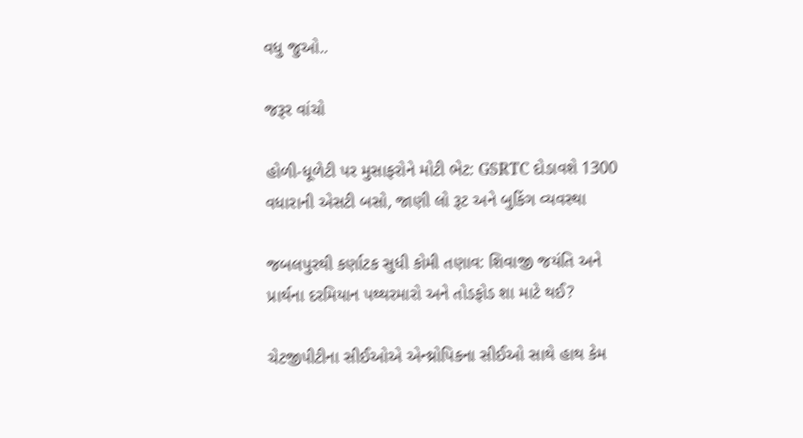વધુ જુઓ..

જરૂર વાંચો

હોળી-ધૂળેટી પર મુસાફરોને મોટી ભેટ: GSRTC દોડાવશે 1300 વધારાની એસટી બસો, જાણી લો રૂટ અને બુકિંગ વ્યવસ્થા

જબલપુરથી કર્ણાટક સુધી કોમી તણાવ: શિવાજી જયંતિ અને પ્રાર્થના દરમિયાન પથ્થરમારો અને તોડફોડ શા માટે થઈ?

ચેટજીપીટીના સીઈઓએ એન્થ્રોપિકના સીઈઓ સાથે હાથ કેમ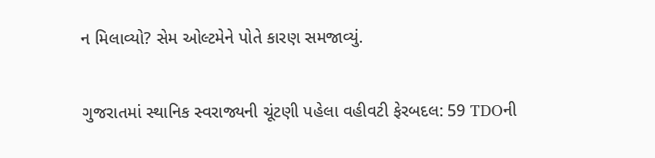ન મિલાવ્યો? સેમ ઓલ્ટમેને પોતે કારણ સમજાવ્યું.

ગુજરાતમાં સ્થાનિક સ્વરાજ્યની ચૂંટણી પહેલા વહીવટી ફેરબદલ: 59 TDOની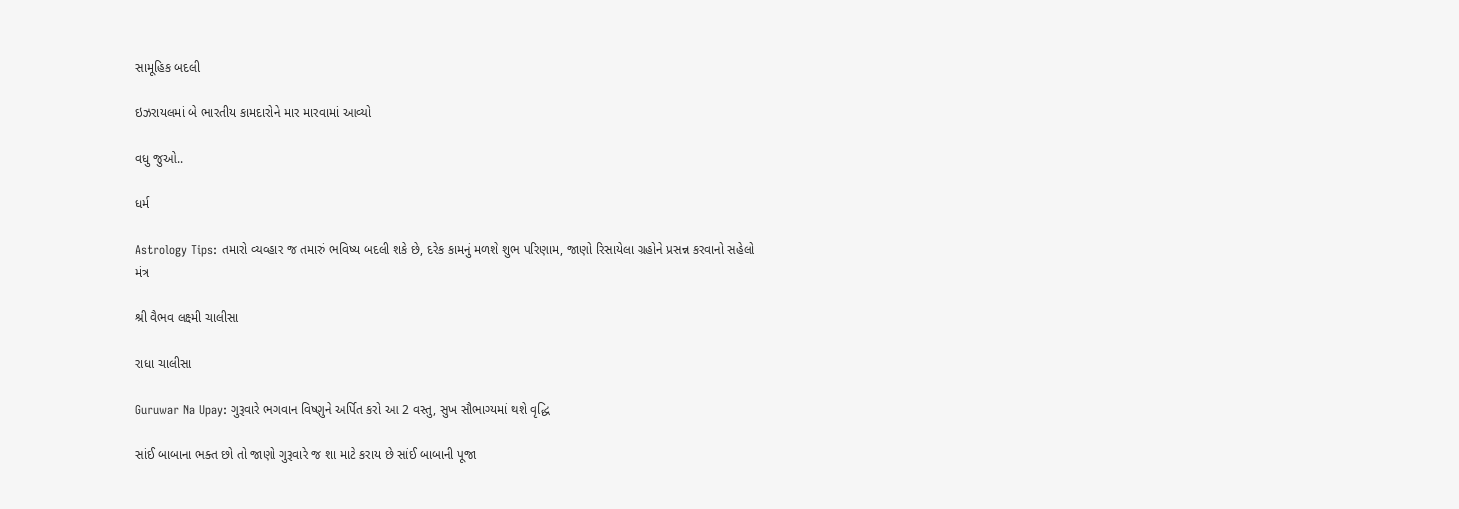સામૂહિક બદલી

ઇઝરાયલમાં બે ભારતીય કામદારોને માર મારવામાં આવ્યો

વધુ જુઓ..

ધર્મ

Astrology Tips: તમારો વ્યવ્હાર જ તમારું ભવિષ્ય બદલી શકે છે, દરેક કામનું મળશે શુભ પરિણામ, જાણો રિસાયેલા ગ્રહોને પ્રસન્ન કરવાનો સહેલો મંત્ર

શ્રી વૈભવ લક્ષ્મી ચાલીસા

રાધા ચાલીસા

Guruwar Na Upay: ગુરૂવારે ભગવાન વિષ્ણુને અર્પિત કરો આ 2 વસ્તુ, સુખ સૌભાગ્યમાં થશે વૃદ્ધિ

સાંઈ બાબાના ભક્ત છો તો જાણો ગુરૂવારે જ શા માટે કરાય છે સાંઈ બાબાની પૂજા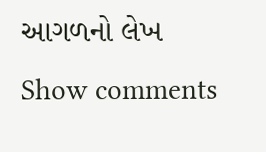આગળનો લેખ
Show comments